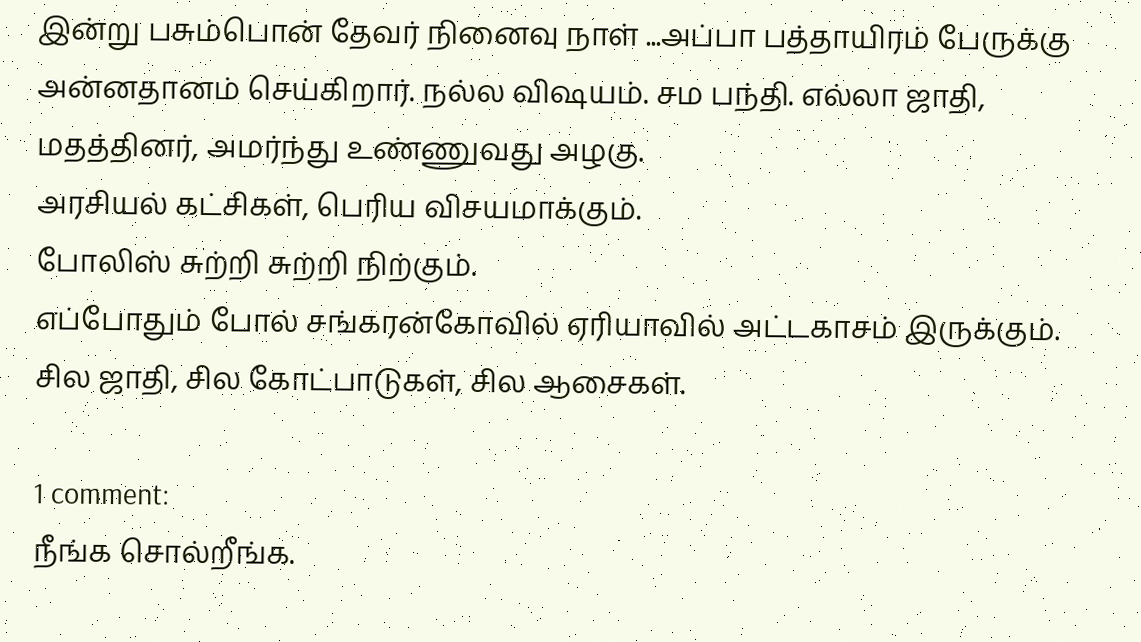இன்று பசும்பொன் தேவர் நினைவு நாள் ...அப்பா பத்தாயிரம் பேருக்கு அன்னதானம் செய்கிறார். நல்ல விஷயம். சம பந்தி. எல்லா ஜாதி, மதத்தினர், அமர்ந்து உண்ணுவது அழகு.
அரசியல் கட்சிகள், பெரிய விசயமாக்கும்.
போலிஸ் சுற்றி சுற்றி நிற்கும்.
எப்போதும் போல் சங்கரன்கோவில் ஏரியாவில் அட்டகாசம் இருக்கும்.
சில ஜாதி, சில கோட்பாடுகள், சில ஆசைகள்.

1 comment:
நீங்க சொல்றீங்க.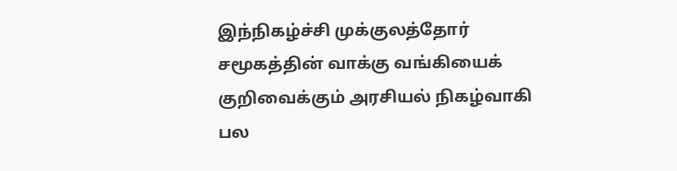இந்நிகழ்ச்சி முக்குலத்தோர் சமூகத்தின் வாக்கு வங்கியைக் குறிவைக்கும் அரசியல் நிகழ்வாகி பல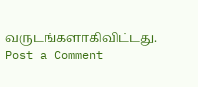வருடங்களாகிவிட்டது.
Post a Comment